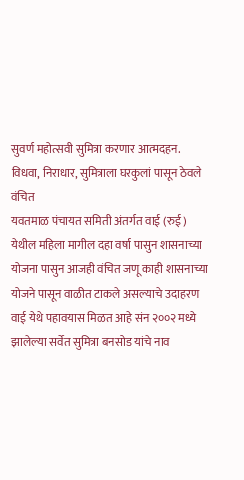सुवर्ण महोत्सवी सुमित्रा करणार आत्मदहन.
विधवा, निराधार, सुमित्राला घरकुलां पासून ठेवले वंचित
यवतमाळ पंचायत समिती अंतर्गत वाई (रुई ) येथील महिला मागील दहा वर्षा पासुन शासनाच्या योजना पासुन आजही वंचित जणू काही शासनाच्या योजने पासून वाळीत टाकले असल्याचे उदाहरण वाई येथे पहावयास मिळत आहे संन २००२ मध्ये झालेल्या सर्वेत सुमित्रा बनसोड यांचे नाव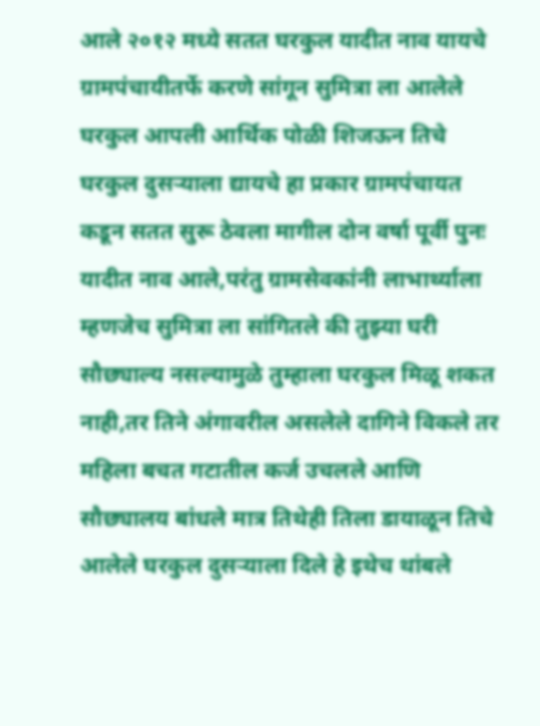आले २०१२ मध्ये सतत घरकुल यादीत नाव यायचे ग्रामपंचायीतर्फे करणे सांगून सुमित्रा ला आलेले घरकुल आपली आर्थिक पोळी शिजऊन तिचे घरकुल दुसऱ्याला द्यायचे हा प्रकार ग्रामपंचायत कडून सतत सुरू ठेवला मागील दोन वर्षा पूर्वी पुनः यादीत नाव आले,परंतु ग्रामसेवकांनी लाभार्थ्याला म्हणजेच सुमित्रा ला सांगितले की तुझ्या घरी सौछ्याल्य नसल्यामुळे तुम्हाला घरकुल मिळू शकत नाही,तर तिने अंगावरील असलेले दागिने विकले तर महिला बचत गटातील कर्ज उचलले आणि सौछ्यालय बांधले मात्र तिथेही तिला डायाळून तिचे आलेले घरकुल दुसऱ्याला दिले हे इथेच थांबले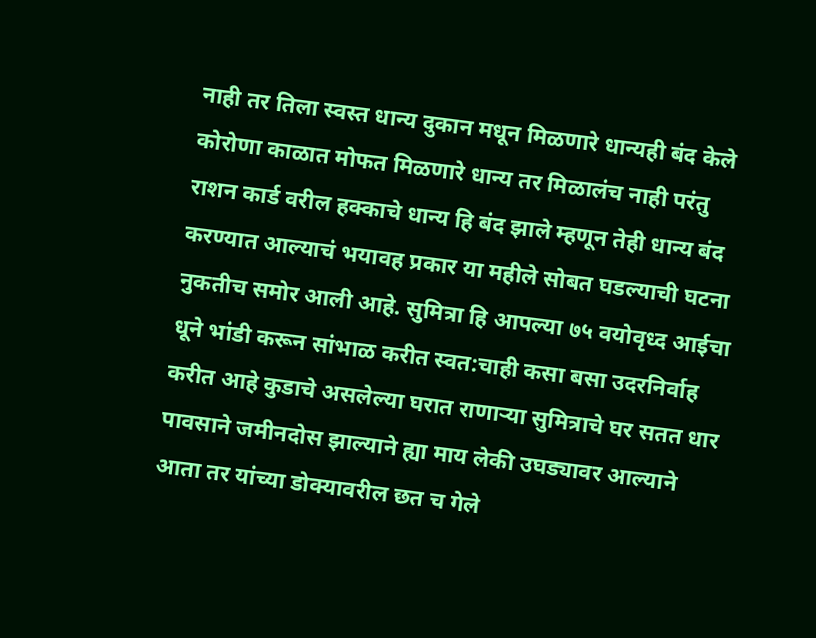नाही तर तिला स्वस्त धान्य दुकान मधून मिळणारे धान्यही बंद केले कोरोणा काळात मोफत मिळणारे धान्य तर मिळालंच नाही परंतु राशन कार्ड वरील हक्काचे धान्य हि बंद झाले म्हणून तेही धान्य बंद करण्यात आल्याचं भयावह प्रकार या महीले सोबत घडल्याची घटना नुकतीच समोर आली आहे. सुमित्रा हि आपल्या ७५ वयोवृध्द आईचा धूने भांडी करून सांभाळ करीत स्वत:चाही कसा बसा उदरनिर्वाह करीत आहे कुडाचे असलेल्या घरात राणाऱ्या सुमित्राचे घर सतत धार पावसाने जमीनदोस झाल्याने ह्या माय लेकी उघड्यावर आल्याने आता तर यांच्या डोक्यावरील छत च गेले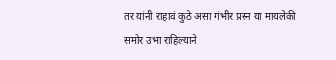तर यांनी राहावं कुठे असा गंभीर प्रस्न या मायलेकी समोर उभा राहिल्याने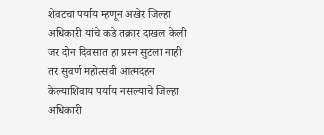शेवटचा पर्याय म्हणून अखेर जिल्हा अधिकारी यांचे कडे तक्रार दाखल केली जर दोन दिवसात हा प्रस्न सुटला नाही तर सुवर्ण महोत्सवी आत्मदहन केल्याशिवाय पर्याय नसल्याचे जिल्हा अधिकारी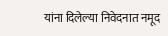यांना दिलेल्या निवेदनात नमूद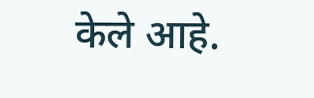केले आहे.